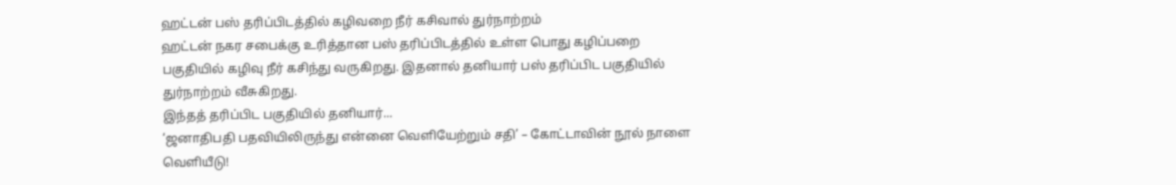ஹட்டன் பஸ் தரிப்பிடத்தில் கழிவறை நீர் கசிவால் துர்நாற்றம்
ஹட்டன் நகர சபைக்கு உரித்தான பஸ் தரிப்பிடத்தில் உள்ள பொது கழிப்பறை பகுதியில் கழிவு நீர் கசிந்து வருகிறது. இதனால் தனியார் பஸ் தரிப்பிட பகுதியில் துர்நாற்றம் வீசுகிறது.
இந்தத் தரிப்பிட பகுதியில் தனியார்...
‘ஜனாதிபதி பதவியிலிருந்து என்னை வெளியேற்றும் சதி’ – கோட்டாவின் நூல் நாளை வெளியீடு!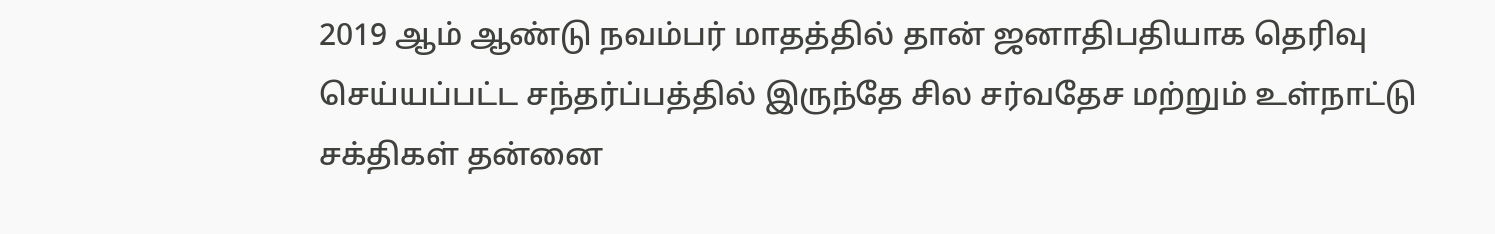2019 ஆம் ஆண்டு நவம்பர் மாதத்தில் தான் ஜனாதிபதியாக தெரிவு செய்யப்பட்ட சந்தர்ப்பத்தில் இருந்தே சில சர்வதேச மற்றும் உள்நாட்டு சக்திகள் தன்னை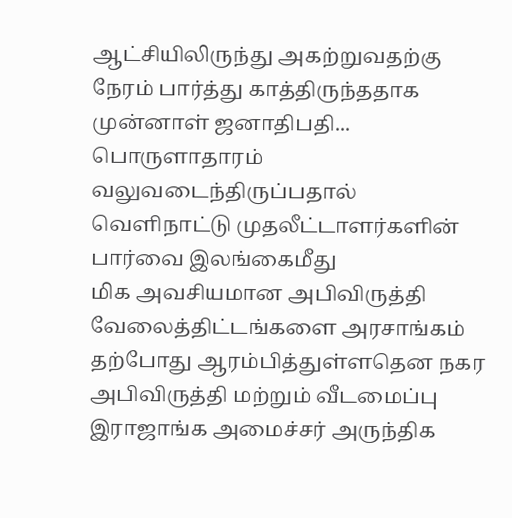ஆட்சியிலிருந்து அகற்றுவதற்கு நேரம் பார்த்து காத்திருந்ததாக முன்னாள் ஜனாதிபதி...
பொருளாதாரம் வலுவடைந்திருப்பதால் வெளிநாட்டு முதலீட்டாளர்களின் பார்வை இலங்கைமீது
மிக அவசியமான அபிவிருத்தி வேலைத்திட்டங்களை அரசாங்கம் தற்போது ஆரம்பித்துள்ளதென நகர அபிவிருத்தி மற்றும் வீடமைப்பு இராஜாங்க அமைச்சர் அருந்திக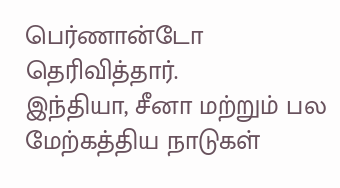பெர்ணான்டோ தெரிவித்தார்.
இந்தியா, சீனா மற்றும் பல மேற்கத்திய நாடுகள்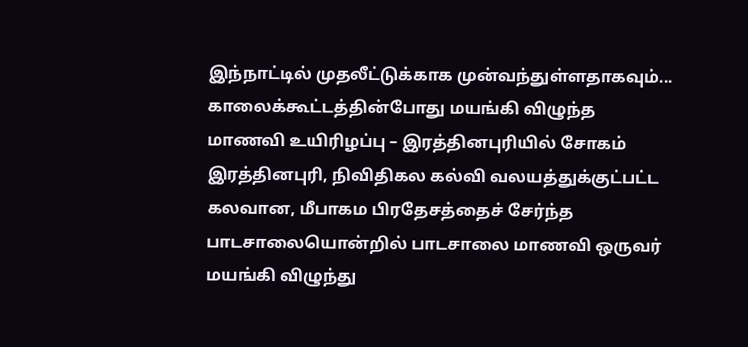இந்நாட்டில் முதலீட்டுக்காக முன்வந்துள்ளதாகவும்...
காலைக்கூட்டத்தின்போது மயங்கி விழுந்த மாணவி உயிரிழப்பு – இரத்தினபுரியில் சோகம்
இரத்தினபுரி, நிவிதிகல கல்வி வலயத்துக்குட்பட்ட கலவான, மீபாகம பிரதேசத்தைச் சேர்ந்த பாடசாலையொன்றில் பாடசாலை மாணவி ஒருவர் மயங்கி விழுந்து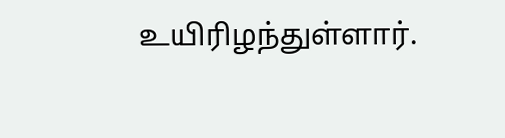உயிரிழந்துள்ளார்.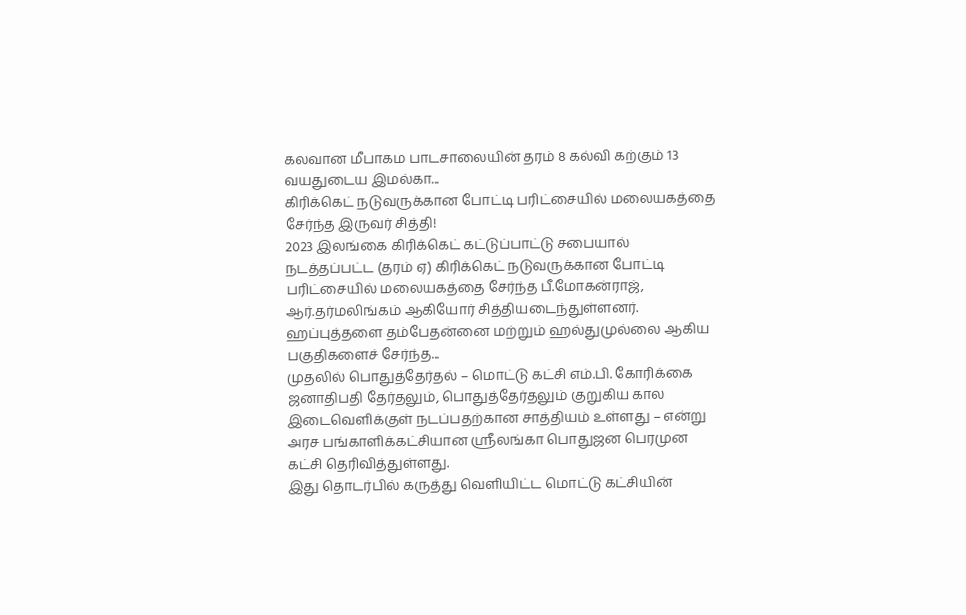கலவான மீபாகம பாடசாலையின் தரம் 8 கல்வி கற்கும் 13 வயதுடைய இமல்கா...
கிரிக்கெட் நடுவருக்கான போட்டி பரிட்சையில் மலையகத்தை சேர்ந்த இருவர் சித்தி!
2023 இலங்கை கிரிக்கெட் கட்டுப்பாட்டு சபையால் நடத்தப்பட்ட (தரம் ஏ) கிரிக்கெட் நடுவருக்கான போட்டி பரிட்சையில் மலையகத்தை சேர்ந்த பீ.மோகன்ராஜ், ஆர்.தர்மலிங்கம் ஆகியோர் சித்தியடைந்துள்ளனர்.
ஹப்புத்தளை தம்பேதன்னை மற்றும் ஹல்துமுல்லை ஆகிய பகுதிகளைச் சேர்ந்த...
முதலில் பொதுத்தேர்தல் – மொட்டு கட்சி எம்.பி. கோரிக்கை
ஜனாதிபதி தேர்தலும், பொதுத்தேர்தலும் குறுகிய கால இடைவெளிக்குள் நடப்பதற்கான சாத்தியம் உள்ளது – என்று அரச பங்காளிக்கட்சியான ஸ்ரீலங்கா பொதுஜன பெரமுன கட்சி தெரிவித்துள்ளது.
இது தொடர்பில் கருத்து வெளியிட்ட மொட்டு கட்சியின்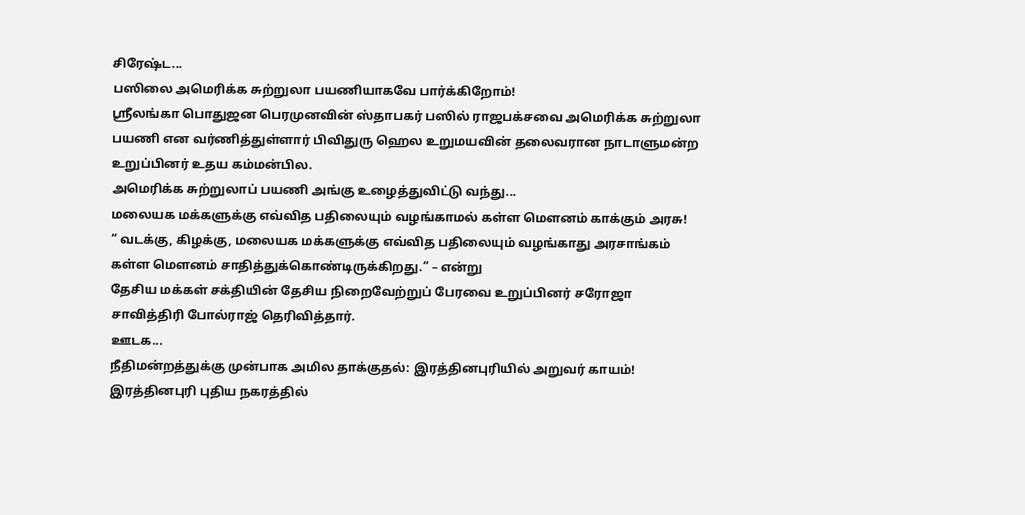சிரேஷ்ட...
பஸிலை அமெரிக்க சுற்றுலா பயணியாகவே பார்க்கிறோம்!
ஸ்ரீலங்கா பொதுஜன பெரமுனவின் ஸ்தாபகர் பஸில் ராஜபக்சவை அமெரிக்க சுற்றுலா பயணி என வர்ணித்துள்ளார் பிவிதுரு ஹெல உறுமயவின் தலைவரான நாடாளுமன்ற உறுப்பினர் உதய கம்மன்பில.
அமெரிக்க சுற்றுலாப் பயணி அங்கு உழைத்துவிட்டு வந்து...
மலையக மக்களுக்கு எவ்வித பதிலையும் வழங்காமல் கள்ள மௌனம் காக்கும் அரசு!
“ வடக்கு, கிழக்கு, மலையக மக்களுக்கு எவ்வித பதிலையும் வழங்காது அரசாங்கம் கள்ள மௌனம் சாதித்துக்கொண்டிருக்கிறது.” – என்று
தேசிய மக்கள் சக்தியின் தேசிய நிறைவேற்றுப் பேரவை உறுப்பினர் சரோஜா சாவித்திரி போல்ராஜ் தெரிவித்தார்.
ஊடக...
நீதிமன்றத்துக்கு முன்பாக அமில தாக்குதல்: இரத்தினபுரியில் அறுவர் காயம்!
இரத்தினபுரி புதிய நகரத்தில்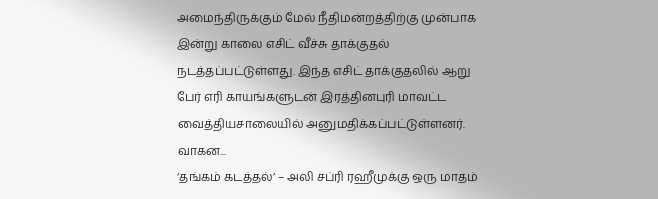அமைந்திருக்கும் மேல் நீதிமன்றத்திற்கு முன்பாக இன்று காலை எசிட் வீச்சு தாக்குதல் நடத்தப்பட்டுள்ளது. இந்த எசிட் தாக்குதலில் ஆறு பேர் எரி காயங்களுடன் இரத்தினபுரி மாவட்ட வைத்தியசாலையில் அனுமதிக்கப்பட்டுள்ளனர்.
வாகன...
‘தங்கம் கடத்தல்’ – அலி சப்ரி ரஹீமுக்கு ஒரு மாதம்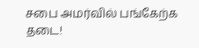சபை அமர்வில் பங்கேற்க தடை!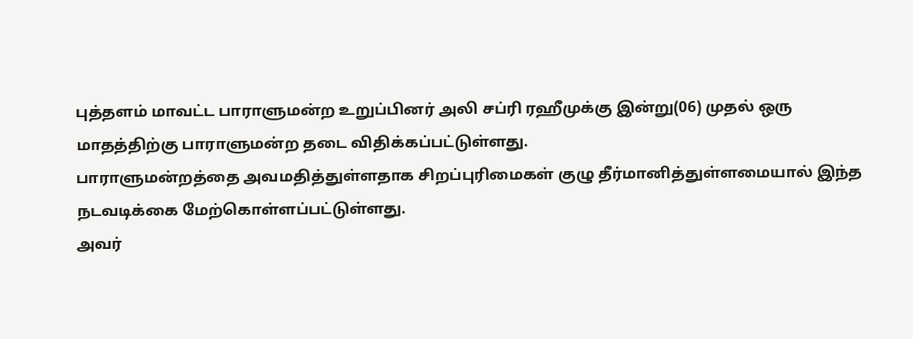புத்தளம் மாவட்ட பாராளுமன்ற உறுப்பினர் அலி சப்ரி ரஹீமுக்கு இன்று(06) முதல் ஒரு மாதத்திற்கு பாராளுமன்ற தடை விதிக்கப்பட்டுள்ளது.
பாராளுமன்றத்தை அவமதித்துள்ளதாக சிறப்புரிமைகள் குழு தீர்மானித்துள்ளமையால் இந்த நடவடிக்கை மேற்கொள்ளப்பட்டுள்ளது.
அவர்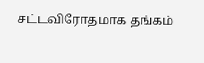சட்டவிரோதமாக தங்கம்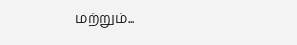மற்றும்...